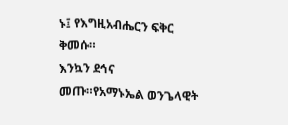ኑ፤ የእግዚአብሔርን ፍቅር ቅመሱ።
እንኳን ደኅና መጡ።የአማኑኤል ወንጌላዊት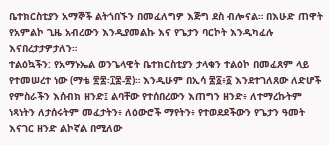ቤተክርስቲያን አማኞች ልትጎበኙን በመፈለግዎ እጅግ ደስ ብሎናል። በእሁድ ጠዋት የአምልኮ ጊዜ አብረውን እንዲያመልኩ እና የጌታን ባርኮት እንዲካፈሉ እናበረታታዎታለን።
ተልዕኳችን: የአማኑኤል ወንጌላዊት ቤተክርስቲያን ታላቁን ተልዕኮ በመፈጸም ላይ የተመሠረተ ነው (ማቴ ፳፰፡፲፰-፳)። እንዲሁም በኢሳ ፷፩፥፩ እንደተገለጸው ለድሆች የምስራችን እሰብክ ዘንድ፤ ልባቸው የተሰበረውን እጠግን ዘንድ፥ ለተማረኩትም ነጻነትን ለታሰሩትም መፈታትን፥ ለዕውሮች ማየትን፥ የተወደደችውን የጌታን ዓመት እናገር ዘንድ ልኮኛል በሚለው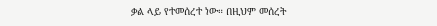ቃል ላይ የተመሰረተ ነው። በዚህም መሰረት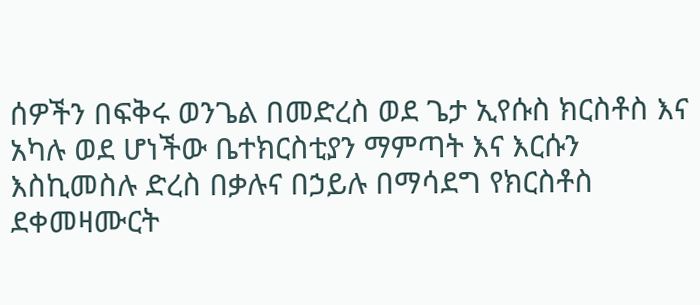ሰዎችን በፍቅሩ ወንጌል በመድረስ ወደ ጌታ ኢየሱስ ክርስቶስ እና አካሉ ወደ ሆነችው ቤተክርስቲያን ማምጣት እና እርሱን እስኪመስሉ ድረስ በቃሉና በኃይሉ በማሳደግ የክርስቶስ ደቀመዛሙርት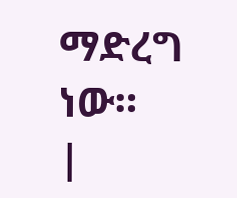ማድረግ ነው።
|